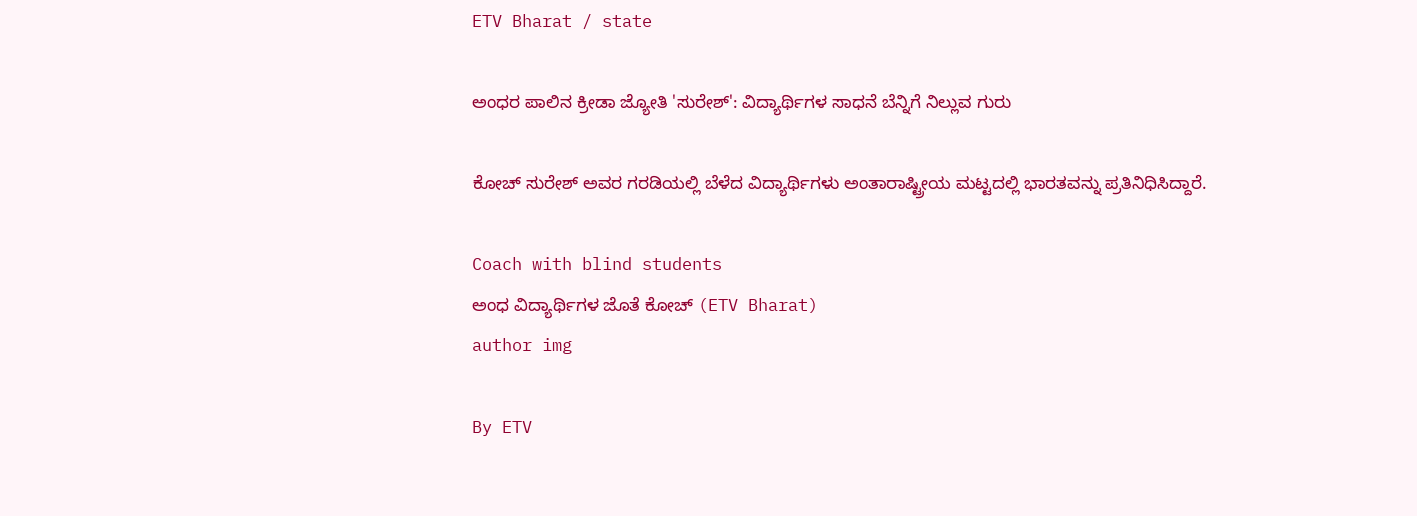ETV Bharat / state

ಅಂಧರ ಪಾಲಿನ ಕ್ರೀಡಾ ಜ್ಯೋತಿ 'ಸುರೇಶ್': ವಿದ್ಯಾರ್ಥಿಗಳ ಸಾಧನೆ ಬೆನ್ನಿಗೆ ನಿಲ್ಲುವ ಗುರು

ಕೋಚ್ ಸುರೇಶ್ ಅವರ ಗರಡಿಯಲ್ಲಿ ಬೆಳೆದ ವಿದ್ಯಾರ್ಥಿಗಳು ಅಂತಾರಾಷ್ಟ್ರೀಯ ಮಟ್ಟದಲ್ಲಿ ಭಾರತವನ್ನು ಪ್ರತಿನಿಧಿಸಿದ್ದಾರೆ.

Coach with blind students
ಅಂಧ ವಿದ್ಯಾರ್ಥಿಗಳ ಜೊತೆ ಕೋಚ್ (ETV Bharat)
author img

By ETV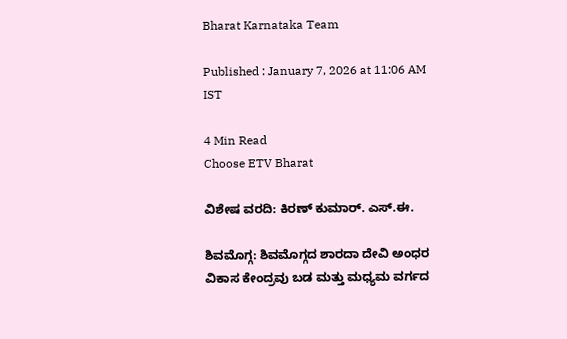Bharat Karnataka Team

Published : January 7, 2026 at 11:06 AM IST

4 Min Read
Choose ETV Bharat

ವಿಶೇಷ ವರದಿ: ಕಿರಣ್ ಕುಮಾರ್. ಎಸ್.ಈ.

ಶಿವಮೊಗ್ಗ: ಶಿವಮೊಗ್ಗದ ಶಾರದಾ ದೇವಿ ಅಂಧರ ವಿಕಾಸ ಕೇಂದ್ರವು ಬಡ ಮತ್ತು ಮಧ್ಯಮ ವರ್ಗದ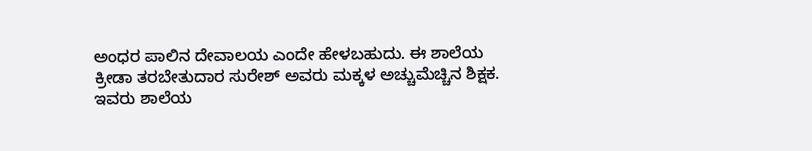ಅಂಧರ ಪಾಲಿನ ದೇವಾಲಯ ಎಂದೇ ಹೇಳಬಹುದು. ಈ ಶಾಲೆಯ ಕ್ರೀಡಾ ತರಬೇತುದಾರ ಸುರೇಶ್ ಅವರು ಮಕ್ಕಳ ಅಚ್ಚುಮೆಚ್ಚಿನ ಶಿಕ್ಷಕ. ಇವರು ಶಾಲೆಯ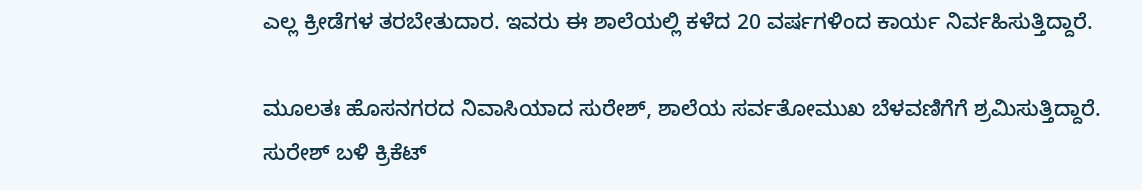ಎಲ್ಲ ಕ್ರೀಡೆಗಳ ತರಬೇತುದಾರ. ಇವರು ಈ ಶಾಲೆಯಲ್ಲಿ ಕಳೆದ 20 ವರ್ಷಗಳಿಂದ ಕಾರ್ಯ ನಿರ್ವಹಿಸುತ್ತಿದ್ದಾರೆ.

ಮೂಲತಃ ಹೊಸನಗರದ ನಿವಾಸಿಯಾದ ಸುರೇಶ್, ಶಾಲೆಯ ಸರ್ವತೋಮುಖ ಬೆಳವಣಿಗೆಗೆ ಶ್ರಮಿಸುತ್ತಿದ್ದಾರೆ. ಸುರೇಶ್ ಬಳಿ ಕ್ರಿಕೆಟ್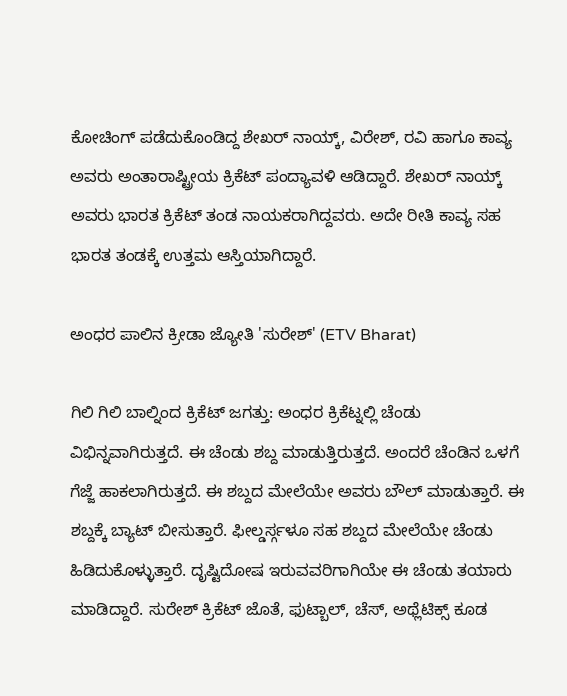ಕೋಚಿಂಗ್ ಪಡೆದುಕೊಂಡಿದ್ದ ಶೇಖರ್ ನಾಯ್ಕ್, ವಿರೇಶ್, ರವಿ ಹಾಗೂ ಕಾವ್ಯ ಅವರು ಅಂತಾರಾಷ್ಟ್ರೀಯ ಕ್ರಿಕೆಟ್ ಪಂದ್ಯಾವಳಿ ಆಡಿದ್ದಾರೆ. ಶೇಖರ್ ನಾಯ್ಕ್ ಅವರು ಭಾರತ ಕ್ರಿಕೆಟ್ ತಂಡ ನಾಯಕರಾಗಿದ್ದವರು. ಅದೇ ರೀತಿ ಕಾವ್ಯ ಸಹ ಭಾರತ ತಂಡಕ್ಕೆ ಉತ್ತಮ ಆಸ್ತಿಯಾಗಿದ್ದಾರೆ.

ಅಂಧರ ಪಾಲಿನ ಕ್ರೀಡಾ ಜ್ಯೋತಿ 'ಸುರೇಶ್' (ETV Bharat)

ಗಿಲಿ ಗಿಲಿ ಬಾಲ್ನಿಂದ ಕ್ರಿಕೆಟ್ ಜಗತ್ತು: ಅಂಧರ ಕ್ರಿಕೆಟ್ನಲ್ಲಿ ಚೆಂಡು ವಿಭಿನ್ನವಾಗಿರುತ್ತದೆ. ಈ ಚೆಂಡು ಶಬ್ದ ಮಾಡುತ್ತಿರುತ್ತದೆ. ಅಂದರೆ ಚೆಂಡಿನ ಒಳಗೆ ಗೆಜ್ಜೆ ಹಾಕಲಾಗಿರುತ್ತದೆ. ಈ ಶಬ್ದದ ಮೇಲೆಯೇ ಅವರು ಬೌಲ್ ಮಾಡುತ್ತಾರೆ. ಈ ಶಬ್ದಕ್ಕೆ‌ ಬ್ಯಾಟ್ ಬೀಸುತ್ತಾರೆ. ಫೀಲ್ಡರ್ಸ್ಗಳೂ ಸಹ ಶಬ್ದದ ಮೇಲೆಯೇ ಚೆಂಡು ಹಿಡಿದುಕೊಳ್ಳುತ್ತಾರೆ. ದೃಷ್ಟಿದೋಷ‌ ಇರುವವರಿಗಾಗಿಯೇ ಈ‌ ಚೆಂಡು ತಯಾರು‌ ಮಾಡಿದ್ದಾರೆ. ಸುರೇಶ್ ಕ್ರಿಕೆಟ್ ಜೊತೆ, ಫುಟ್ಬಾಲ್, ಚೆಸ್, ಅಥ್ಲೆಟಿಕ್ಸ್ ಕೂಡ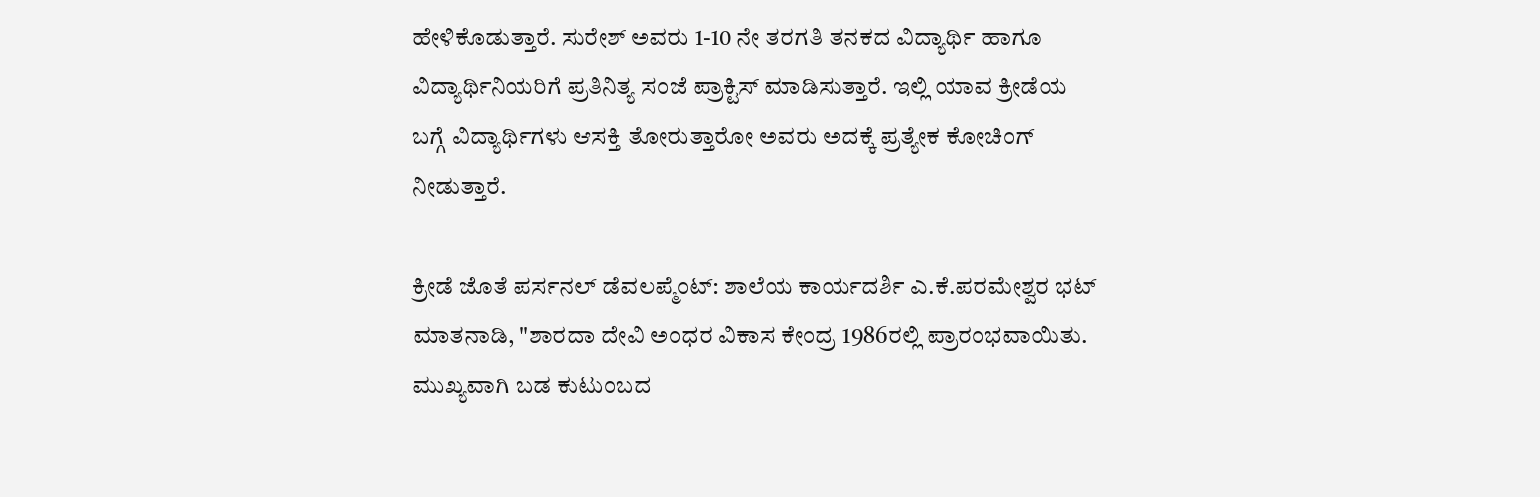ಹೇಳಿ‌ಕೊಡುತ್ತಾರೆ. ಸುರೇಶ್ ಅವರು 1-10 ನೇ ತರಗತಿ ತನಕದ ವಿದ್ಯಾರ್ಥಿ ಹಾಗೂ ವಿದ್ಯಾರ್ಥಿನಿಯರಿಗೆ ಪ್ರತಿ‌ನಿತ್ಯ ಸಂಜೆ ಪ್ರಾಕ್ಟಿಸ್ ಮಾಡಿಸುತ್ತಾರೆ. ಇಲ್ಲಿ ಯಾವ ಕ್ರೀಡೆಯ ಬಗ್ಗೆ ವಿದ್ಯಾರ್ಥಿಗಳು ಆಸಕ್ತಿ ತೋರುತ್ತಾರೋ ಅವರು ಅದಕ್ಕೆ ಪ್ರತ್ಯೇಕ ಕೋಚಿಂಗ್ ನೀಡುತ್ತಾರೆ.

ಕ್ರೀಡೆ ಜೊತೆ ಪರ್ಸನಲ್ ಡೆವಲಪ್ಮೆಂಟ್: ಶಾಲೆಯ ಕಾರ್ಯದರ್ಶಿ ಎ.ಕೆ.ಪರಮೇಶ್ವರ ಭಟ್‌ ಮಾತನಾಡಿ, "ಶಾರದಾ ದೇವಿ ಅಂಧರ ವಿಕಾಸ ಕೇಂದ್ರ 1986ರಲ್ಲಿ ಪ್ರಾರಂಭವಾಯಿತು. ಮುಖ್ಯವಾಗಿ ಬಡ ಕುಟುಂಬದ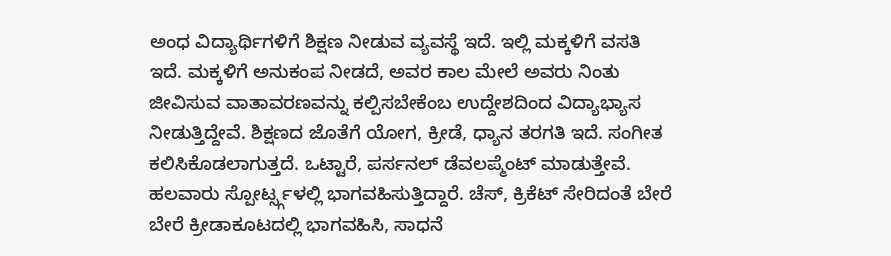ಅಂಧ ವಿದ್ಯಾರ್ಥಿಗಳಿಗೆ ಶಿಕ್ಷಣ ನೀಡುವ ವ್ಯವಸ್ಥೆ ಇದೆ. ಇಲ್ಲಿ ಮಕ್ಕಳಿಗೆ ವಸತಿ ಇದೆ. ಮಕ್ಕಳಿಗೆ ಅನುಕಂಪ ನೀಡದೆ, ಅವರ ಕಾಲ ಮೇಲೆ ಅವರು ನಿಂತು ಜೀವಿಸುವ ವಾತಾವರಣವನ್ನು ಕಲ್ಪಿಸಬೇಕೆಂಬ ಉದ್ದೇಶದಿಂದ ವಿದ್ಯಾಭ್ಯಾಸ ನೀಡುತ್ತಿದ್ದೇವೆ. ಶಿಕ್ಷಣದ ಜೊತೆಗೆ ಯೋಗ, ಕ್ರೀಡೆ, ಧ್ಯಾನ ತರಗತಿ ಇದೆ. ಸಂಗೀತ ಕಲಿಸಿಕೊಡಲಾಗುತ್ತದೆ. ಒಟ್ಟಾರೆ, ಪರ್ಸನಲ್ ಡೆವಲಪ್ಮೆಂಟ್ ಮಾಡುತ್ತೇವೆ. ಹಲವಾರು ಸ್ಪೋರ್ಟ್ಸ್ಗಳಲ್ಲಿ ಭಾಗವಹಿಸುತ್ತಿದ್ದಾರೆ. ಚೆಸ್, ಕ್ರಿಕೆಟ್ ಸೇರಿದಂತೆ ಬೇರೆ ಬೇರೆ ಕ್ರೀಡಾಕೂಟದಲ್ಲಿ ಭಾಗವಹಿಸಿ, ಸಾಧನೆ‌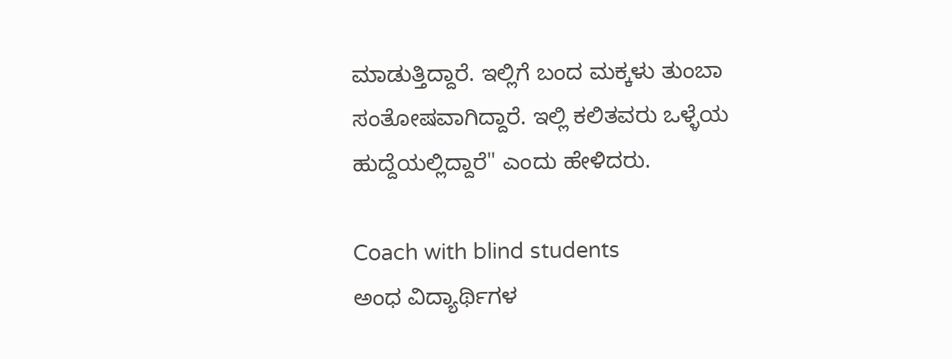ಮಾಡುತ್ತಿದ್ದಾರೆ. ಇಲ್ಲಿಗೆ ಬಂದ ಮಕ್ಕಳು ತುಂಬಾ ಸಂತೋಷವಾಗಿದ್ದಾರೆ. ಇಲ್ಲಿ ಕಲಿತವರು ಒಳ್ಳೆಯ ಹುದ್ದೆಯಲ್ಲಿದ್ದಾರೆ" ಎಂದು ಹೇಳಿದರು.

Coach with blind students
ಅಂಧ ವಿದ್ಯಾರ್ಥಿಗಳ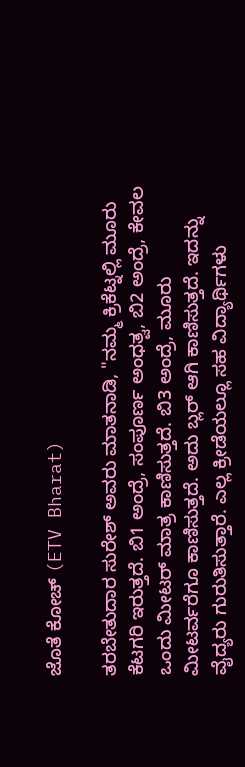ಜೊತೆ ಕೋಚ್ (ETV Bharat)

ತರಬೇತುದಾರ ಸುರೇಶ್ ಅವರು ಮಾತನಾಡಿ, "ನಮ್ಮ ಕ್ರಿಕೆಟ್ನಲ್ಲಿ ಮೂರು ಕೆಟಗರಿ ಇರುತ್ತದೆ. ಬಿ1 ಅಂದ್ರೆ, ಸಂಪೂರ್ಣ ಅಂಧತ್ವ, ಬಿ2 ಅಂದ್ರೆ, ಕೇವಲ ಒಂದು ಮೀಟರ್ ಮಾತ್ರ ಕಾಣಿಸುತ್ತದೆ. ಬಿ3 ಅಂದ್ರೆ, ಮೂರು ಮೀಟರ್ವರೆಗೂ ಕಾಣಿಸುತ್ತದೆ. ಅದು ಬ್ಲರ್ ಆಗಿ ಕಾಣಿಸುತ್ತದೆ. ಇದನ್ನು ವೈದ್ಯರು ಗುರುತಿಸುತ್ತಾರೆ. ಎಲ್ಲ ಕ್ರೀಡೆಯಲ್ಲೂ ಸಹ ವಿದ್ಯಾರ್ಥಿಗಳು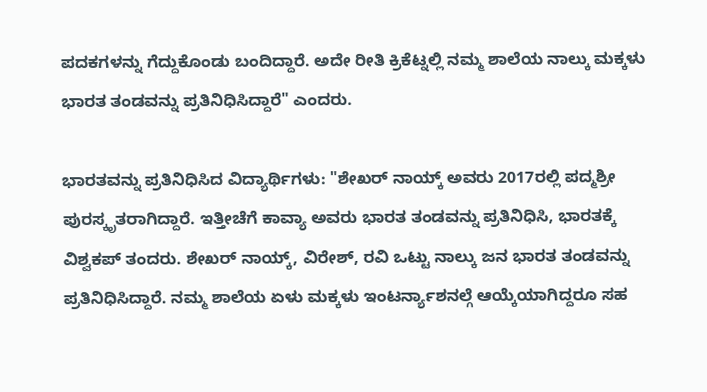ಪದಕಗಳನ್ನು ಗೆದ್ದುಕೊಂಡು ಬಂದಿದ್ದಾರೆ. ಅದೇ ರೀತಿ ಕ್ರಿಕೆಟ್ನಲ್ಲಿ ನಮ್ಮ ಶಾಲೆಯ ನಾಲ್ಕು ಮಕ್ಕಳು ಭಾರತ ತಂಡವನ್ನು ಪ್ರತಿನಿಧಿಸಿದ್ದಾರೆ" ಎಂದರು.

ಭಾರತವನ್ನು ಪ್ರತಿನಿಧಿಸಿದ ವಿದ್ಯಾರ್ಥಿಗಳು: "ಶೇಖರ್ ನಾಯ್ಕ್ ಅವರು 2017ರಲ್ಲಿ ಪದ್ಮಶ್ರೀ ಪುರಸ್ಕೃತರಾಗಿದ್ದಾರೆ. ಇತ್ತೀಚೆಗೆ ಕಾವ್ಯಾ ಅವರು ಭಾರತ ತಂಡವನ್ನು ಪ್ರತಿನಿಧಿಸಿ, ಭಾರತಕ್ಕೆ ವಿಶ್ವಕಪ್ ತಂದರು. ಶೇಖರ್ ನಾಯ್ಕ್, ವಿರೇಶ್, ರವಿ ಒಟ್ಟು ನಾಲ್ಕು ಜನ ಭಾರತ ತಂಡವನ್ನು ಪ್ರತಿನಿಧಿಸಿದ್ದಾರೆ. ನಮ್ಮ‌ ಶಾಲೆಯ ಏಳು ಮಕ್ಕಳು ಇಂಟರ್ನ್ಯಾಶನಲ್ಗೆ ಆಯ್ಕೆಯಾಗಿದ್ದರೂ ಸಹ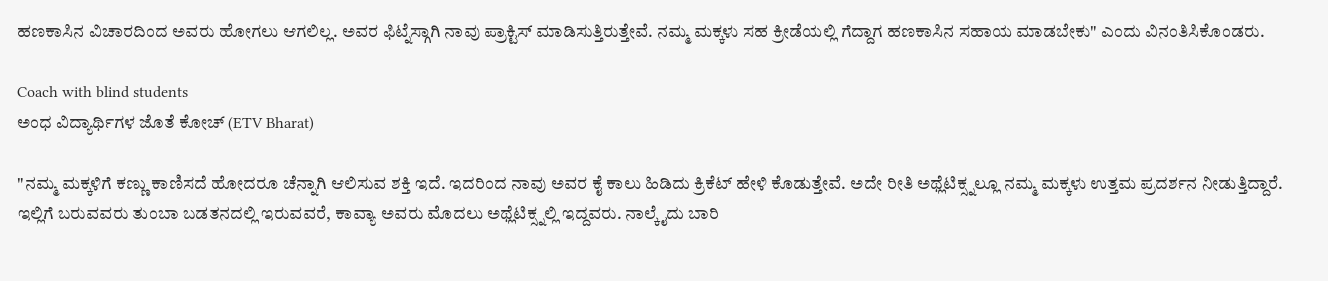ಹಣಕಾಸಿನ ವಿಚಾರದಿಂದ ಅವರು ಹೋಗಲು ಆಗಲಿಲ್ಲ. ಅವರ ಫಿಟ್ನೆಸ್ಗಾಗಿ ನಾವು ಪ್ರಾಕ್ಟಿಸ್ ಮಾಡಿಸುತ್ತಿರುತ್ತೇವೆ. ನಮ್ಮ ಮಕ್ಕಳು ಸಹ ಕ್ರೀಡೆಯಲ್ಲಿ ಗೆದ್ದಾಗ ಹಣಕಾಸಿನ ಸಹಾಯ ಮಾಡಬೇಕು" ಎಂದು ವಿನಂತಿಸಿ‌ಕೊಂಡರು.

Coach with blind students
ಅಂಧ ವಿದ್ಯಾರ್ಥಿಗಳ ಜೊತೆ ಕೋಚ್ (ETV Bharat)

"ನಮ್ಮ‌ ಮಕ್ಕಳಿಗೆ ಕಣ್ಣು ಕಾಣಿಸದೆ ಹೋದರೂ ಚೆನ್ನಾಗಿ ಆಲಿಸುವ ಶಕ್ತಿ ಇದೆ. ಇದರಿಂದ ನಾವು ಅವರ ಕೈ ಕಾಲು ಹಿಡಿದು ಕ್ರಿಕೆಟ್ ಹೇಳಿ ಕೊಡುತ್ತೇವೆ. ಅದೇ ರೀತಿ ಅಥ್ಲೆಟಿಕ್ಸ್ನಲ್ಲೂ ನಮ್ಮ ಮಕ್ಕಳು ಉತ್ತಮ‌ ಪ್ರದರ್ಶನ ನೀಡುತ್ತಿದ್ದಾರೆ. ಇಲ್ಲಿಗೆ ಬರುವವರು ತುಂಬಾ ಬಡತನದಲ್ಲಿ‌ ಇರುವವರೆ, ಕಾವ್ಯಾ ಅವರು ಮೊದಲು ಅಥ್ಲೆಟಿಕ್ಸ್ನಲ್ಲಿ ಇದ್ದವರು. ನಾಲ್ಕೈದು ಬಾರಿ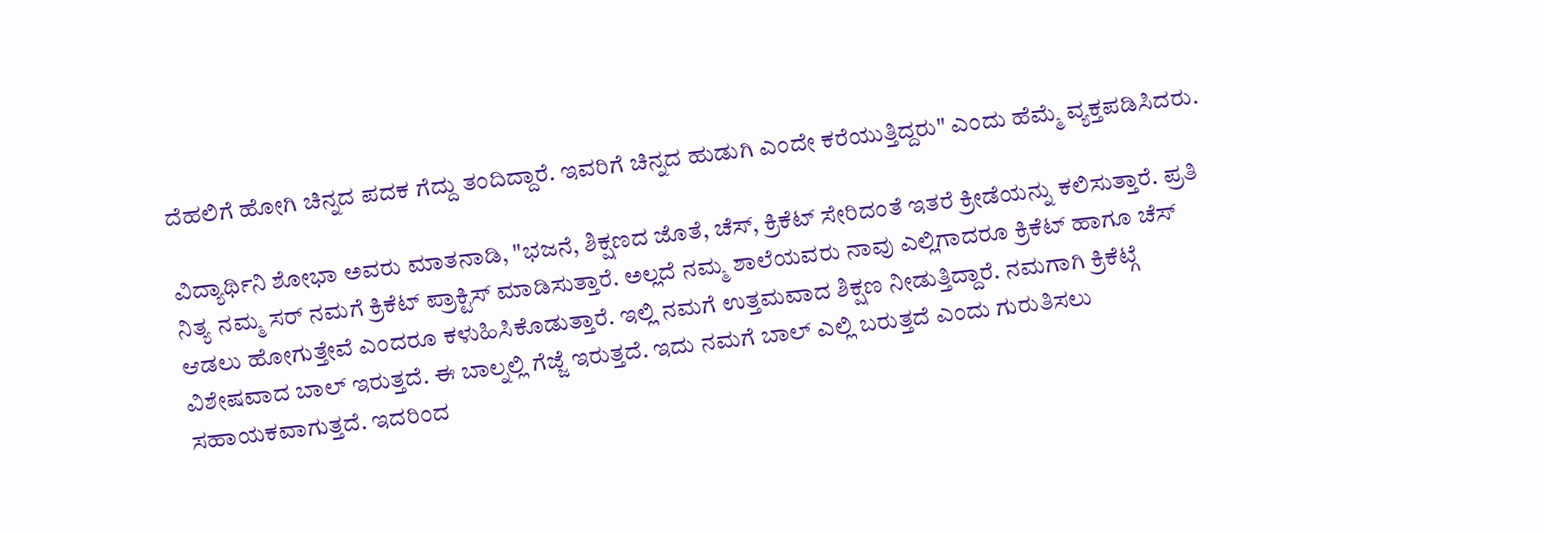ದೆಹಲಿಗೆ ಹೋಗಿ ಚಿನ್ನದ‌ ಪದಕ ಗೆದ್ದು ತಂದಿದ್ದಾರೆ. ಇವರಿಗೆ ಚಿನ್ನದ ಹುಡುಗಿ ಎಂದೇ ಕರೆಯುತ್ತಿದ್ದರು" ಎಂದು ಹೆಮ್ಮೆ ವ್ಯಕ್ತಪಡಿಸಿದರು.

ವಿದ್ಯಾರ್ಥಿನಿ ಶೋಭಾ ಅವರು ಮಾತನಾಡಿ, "ಭಜನೆ, ಶಿಕ್ಷಣದ ಜೊತೆ, ಚೆಸ್, ಕ್ರಿಕೆಟ್ ಸೇರಿದಂತೆ ಇತರೆ ಕ್ರೀಡೆಯನ್ನು ಕಲಿಸುತ್ತಾರೆ. ಪ್ರತಿ ನಿತ್ಯ ನಮ್ಮ ಸರ್ ನಮಗೆ ಕ್ರಿಕೆಟ್ ಪ್ರಾಕ್ಟಿಸ್ ಮಾಡಿಸುತ್ತಾರೆ. ಅಲ್ಲದೆ ನಮ್ಮ ಶಾಲೆಯವರು ನಾವು ಎಲ್ಲಿಗಾದರೂ ಕ್ರಿಕೆಟ್ ಹಾಗೂ ಚೆಸ್ ಆಡಲು ಹೋಗುತ್ತೇವೆ ಎಂದರೂ ಕಳುಹಿಸಿಕೊಡುತ್ತಾರೆ. ಇಲ್ಲಿ ನಮಗೆ ಉತ್ತಮವಾದ ಶಿಕ್ಷಣ ನೀಡುತ್ತಿದ್ದಾರೆ. ನಮಗಾಗಿ ಕ್ರಿಕೆಟ್ಗೆ ವಿಶೇಷವಾದ ಬಾಲ್ ಇರುತ್ತದೆ. ಈ ಬಾಲ್ನಲ್ಲಿ ಗೆಜ್ಜೆ ಇರುತ್ತದೆ. ಇದು ನಮಗೆ ಬಾಲ್ ಎಲ್ಲಿ ಬರುತ್ತದೆ ಎಂದು ಗುರುತಿಸಲು ಸಹಾಯಕವಾಗುತ್ತದೆ. ಇದರಿಂದ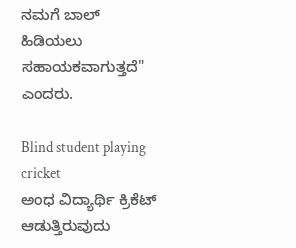ನಮಗೆ ಬಾಲ್ ಹಿಡಿಯಲು ಸಹಾಯಕವಾಗುತ್ತದೆ" ಎಂದರು.

Blind student playing cricket
ಅಂಧ ವಿದ್ಯಾರ್ಥಿ ಕ್ರಿಕೆಟ್ ಆಡುತ್ತಿರುವುದು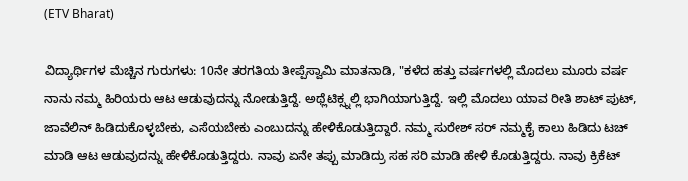(ETV Bharat)

ವಿದ್ಯಾರ್ಥಿಗಳ ಮೆಚ್ಚಿನ ಗುರುಗಳು: 10ನೇ ತರಗತಿಯ ತೀಪ್ಪೆಸ್ವಾಮಿ ಮಾತನಾಡಿ, "ಕಳೆದ ಹತ್ತು ವರ್ಷಗಳಲ್ಲಿ ಮೊದಲು ಮೂರು ವರ್ಷ ನಾನು ನಮ್ಮ ಹಿರಿಯರು ಆಟ ಆಡುವುದನ್ನು ನೋಡುತ್ತಿದ್ದೆ. ಅಥ್ಲೆಟಿಕ್ಸ್ನಲ್ಲಿ ಭಾಗಿಯಾಗುತ್ತಿದ್ದೆ‌. ಇಲ್ಲಿ ಮೊದಲು ಯಾವ ರೀತಿ ಶಾಟ್ ಪುಟ್, ಜಾವೆಲಿನ್ ಹಿಡಿದುಕೊಳ್ಳಬೇಕು, ಎಸೆಯಬೇಕು ಎಂಬುದನ್ನು ಹೇಳಿಕೊಡುತ್ತಿದ್ದಾರೆ. ನಮ್ಮ ಸುರೇಶ್ ಸರ್ ನಮ್ಮ‌ಕೈ ಕಾಲು ಹಿಡಿದು ಟಚ್ ಮಾಡಿ ಆಟ ಆಡುವುದನ್ನು ಹೇಳಿಕೊಡುತ್ತಿದ್ದರು. ನಾವು ಏನೇ ತಪ್ಪು ಮಾಡಿದ್ರು ಸಹ ಸರಿ ಮಾಡಿ ಹೇಳಿ‌‌ ಕೊಡುತ್ತಿದ್ದರು. ನಾವು ಕ್ರಿಕೆಟ್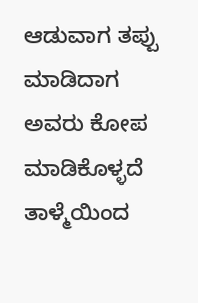ಆಡುವಾಗ ತಪ್ಪು‌ ಮಾಡಿದಾಗ ಅವರು ಕೋಪ‌ ಮಾಡಿಕೊಳ್ಳದೆ ತಾಳ್ಮೆಯಿಂದ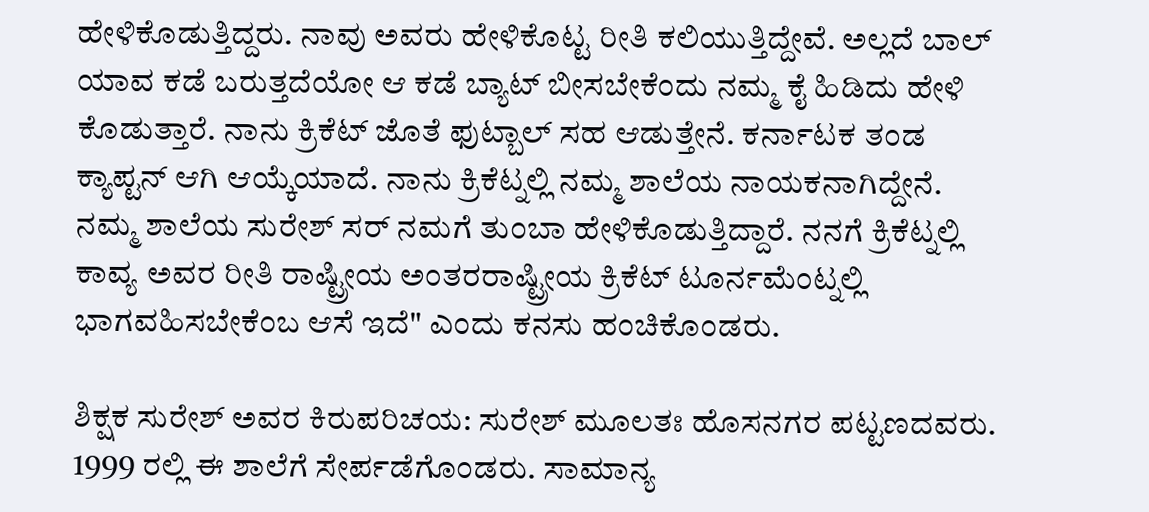ಹೇಳಿ‌ಕೊಡುತ್ತಿದ್ದರು. ನಾವು ಅವರು ಹೇಳಿ‌ಕೊಟ್ಟ ರೀತಿ ಕಲಿಯುತ್ತಿದ್ದೇವೆ. ಅಲ್ಲದೆ ಬಾಲ್ ಯಾವ ಕಡೆ ಬರುತ್ತದೆಯೋ ಆ ಕಡೆ ಬ್ಯಾಟ್ ಬೀಸಬೇಕೆಂದು ನಮ್ಮ‌ ಕೈ ಹಿಡಿದು ಹೇಳಿ‌ ಕೊಡುತ್ತಾರೆ. ನಾನು ಕ್ರಿಕೆಟ್ ಜೊತೆ ಫುಟ್ಬಾಲ್ ಸಹ ಆಡುತ್ತೇನೆ. ಕರ್ನಾಟಕ ತಂಡ ಕ್ಯಾಪ್ಟನ್ ಆಗಿ ಆಯ್ಕೆಯಾದೆ. ನಾನು ಕ್ರಿಕೆಟ್ನಲ್ಲಿ ನಮ್ಮ ಶಾಲೆಯ ನಾಯಕನಾಗಿದ್ದೇನೆ. ನಮ್ಮ ಶಾಲೆಯ ಸುರೇಶ್ ಸರ್ ನಮಗೆ ತುಂಬಾ ಹೇಳಿ‌ಕೊಡುತ್ತಿದ್ದಾರೆ‌‌. ನನಗೆ ಕ್ರಿಕೆಟ್ನಲ್ಲಿ ಕಾವ್ಯ ಅವರ ರೀತಿ ರಾಷ್ಟ್ರೀಯ ಅಂತರರಾಷ್ಟ್ರೀಯ ಕ್ರಿಕೆಟ್ ಟೂರ್ನಮೆಂಟ್ನಲ್ಲಿ ಭಾಗವಹಿಸಬೇಕೆಂಬ ಆಸೆ ಇದೆ" ಎಂದು ಕನಸು ಹಂಚಿಕೊಂಡರು.

ಶಿಕ್ಷಕ ಸುರೇಶ್ ಅವರ ಕಿರುಪರಿಚಯ: ಸುರೇಶ್ ಮೂಲತಃ ಹೊಸನಗರ ಪಟ್ಟಣದವರು. 1999 ರಲ್ಲಿ ಈ ಶಾಲೆಗೆ ಸೇರ್ಪಡೆಗೊಂಡರು. ಸಾಮಾನ್ಯ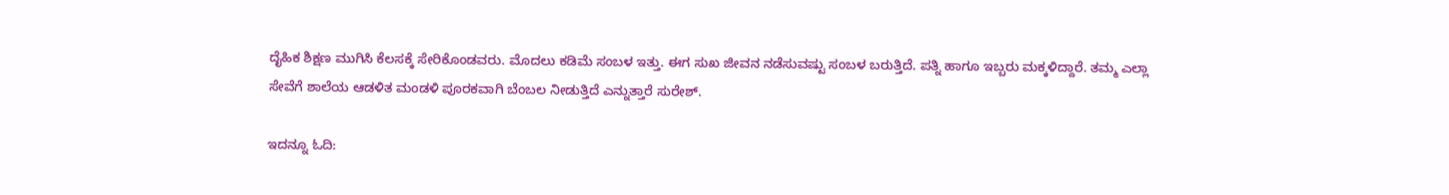ದೈಹಿಕ ಶಿಕ್ಷಣ ಮುಗಿಸಿ ಕೆಲಸಕ್ಕೆ ಸೇರಿಕೊಂಡವರು. ಮೊದಲು ಕಡಿಮೆ ಸಂಬಳ ಇತ್ತು. ಈಗ ಸುಖ ಜೀವನ ನಡೆಸುವಷ್ಟು ಸಂಬಳ ಬರುತ್ತಿದೆ. ಪತ್ನಿ ಹಾಗೂ ಇಬ್ಬರು ಮಕ್ಕಳಿದ್ದಾರೆ. ತಮ್ಮ ಎಲ್ಲಾ ಸೇವೆಗೆ ಶಾಲೆಯ ಆಡಳಿತ ಮಂಡಳಿ ಪೂರಕವಾಗಿ ಬೆಂಬಲ‌ ನೀಡುತ್ತಿದೆ ಎನ್ನುತ್ತಾರೆ ಸುರೇಶ್.

ಇದನ್ನೂ ಓದಿ: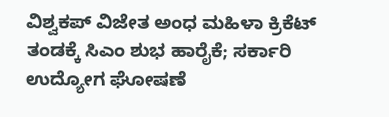ವಿಶ್ವಕಪ್ ವಿಜೇತ ಅಂಧ ಮಹಿಳಾ ಕ್ರಿಕೆಟ್ ತಂಡಕ್ಕೆ ಸಿಎಂ ಶುಭ ಹಾರೈಕೆ; ಸರ್ಕಾರಿ ಉದ್ಯೋಗ ಘೋಷಣೆ